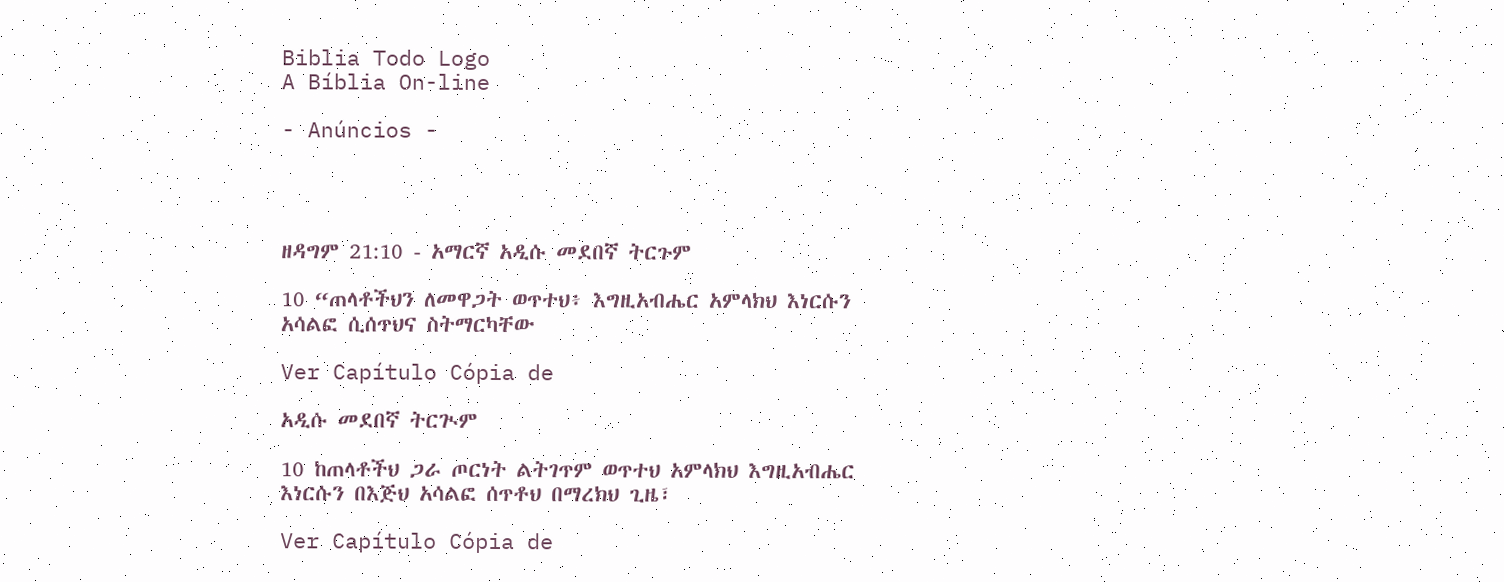Biblia Todo Logo
A Bíblia On-line

- Anúncios -




ዘዳግም 21:10 - አማርኛ አዲሱ መደበኛ ትርጉም

10 “ጠላቶችህን ለመዋጋት ወጥተህ፥ እግዚአብሔር አምላክህ እነርሱን አሳልፎ ሲሰጥህና ስትማርካቸው

Ver Capítulo Cópia de

አዲሱ መደበኛ ትርጒም

10 ከጠላቶችህ ጋራ ጦርነት ልትገጥም ወጥተህ አምላክህ እግዚአብሔር እነርሱን በእጅህ አሳልፎ ሰጥቶህ በማረክህ ጊዜ፣

Ver Capítulo Cópia de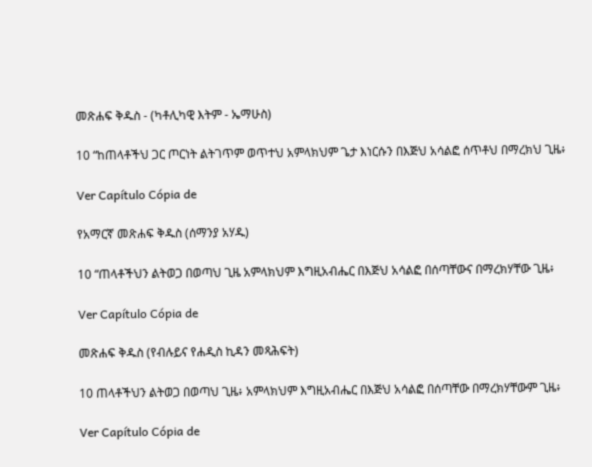መጽሐፍ ቅዱስ - (ካቶሊካዊ እትም - ኤማሁስ)

10 “ከጠላቶችህ ጋር ጦርነት ልትገጥም ወጥተህ አምላክህም ጌታ እነርሱን በእጅህ አሳልፎ ሰጥቶህ በማረክህ ጊዜ፥

Ver Capítulo Cópia de

የአማርኛ መጽሐፍ ቅዱስ (ሰማንያ አሃዱ)

10 “ጠላቶችህን ልትወጋ በወጣህ ጊዜ አምላክህም እግዚአብሔር በእጅህ አሳልፎ በሰጣቸውና በማረክሃቸው ጊዜ፥

Ver Capítulo Cópia de

መጽሐፍ ቅዱስ (የብሉይና የሐዲስ ኪዳን መጻሕፍት)

10 ጠላቶችህን ልትወጋ በወጣህ ጊዜ፥ አምላክህም እግዚአብሔር በእጅህ አሳልፎ በሰጣቸው በማረክሃቸውም ጊዜ፥

Ver Capítulo Cópia de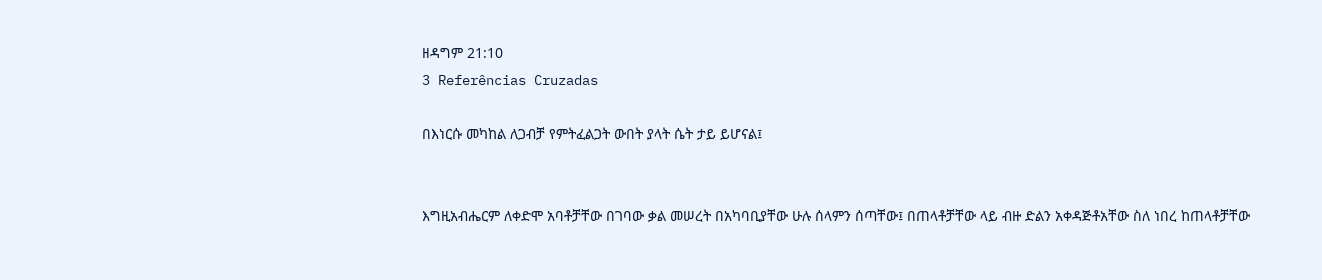ዘዳግም 21:10
3 Referências Cruzadas

በእነርሱ መካከል ለጋብቻ የምትፈልጋት ውበት ያላት ሴት ታይ ይሆናል፤


እግዚአብሔርም ለቀድሞ አባቶቻቸው በገባው ቃል መሠረት በአካባቢያቸው ሁሉ ሰላምን ሰጣቸው፤ በጠላቶቻቸው ላይ ብዙ ድልን አቀዳጅቶአቸው ስለ ነበረ ከጠላቶቻቸው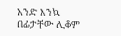አንድ እንኳ በፊታቸው ሊቆም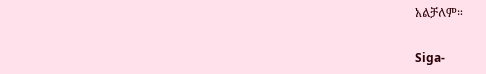አልቻለም።


Siga-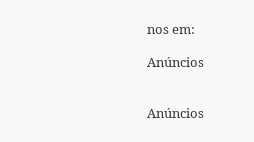nos em:

Anúncios


Anúncios